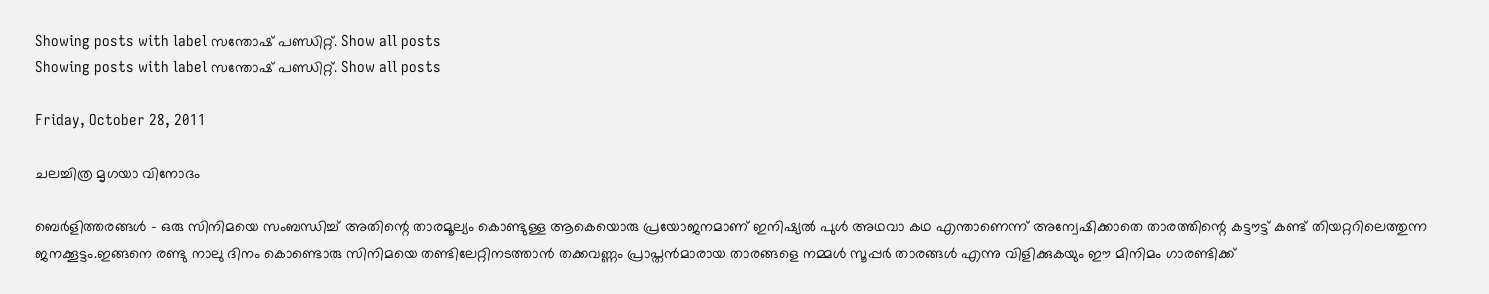Showing posts with label സന്തോഷ്‌ പണ്ഡിറ്റ്‌. Show all posts
Showing posts with label സന്തോഷ്‌ പണ്ഡിറ്റ്‌. Show all posts

Friday, October 28, 2011

ചലച്ചിത്ര മൃഗയാ വിനോദം

ബെര്‍ളിത്തരങ്ങള്‍ - ഒരു സിനിമയെ സംബന്ധിച്ച് അതിന്റെ താരമൂല്യം കൊണ്ടുള്ള ആകെയൊരു പ്രയോജനമാണ് ഇനിഷ്യല്‍ പുള്‍ അഥവാ കഥ എന്താണെന്ന് അന്വേഷിക്കാതെ താരത്തിന്റെ കട്ടൗട്ട് കണ്ട് തിയറ്ററിലെത്തുന്ന ജനക്കൂട്ടം.ഇങ്ങനെ രണ്ടു നാലു ദിനം കൊണ്ടൊരു സിനിമയെ തണ്ടിലേറ്റിനടത്താന്‍ തക്കവണ്ണം പ്രാപ്തന്‍മാരായ താരങ്ങളെ നമ്മള്‍ സൂപ്പര്‍ താരങ്ങള്‍ എന്നു വിളിക്കുകയും ഈ മിനിമം ഗാരണ്ടിക്ക്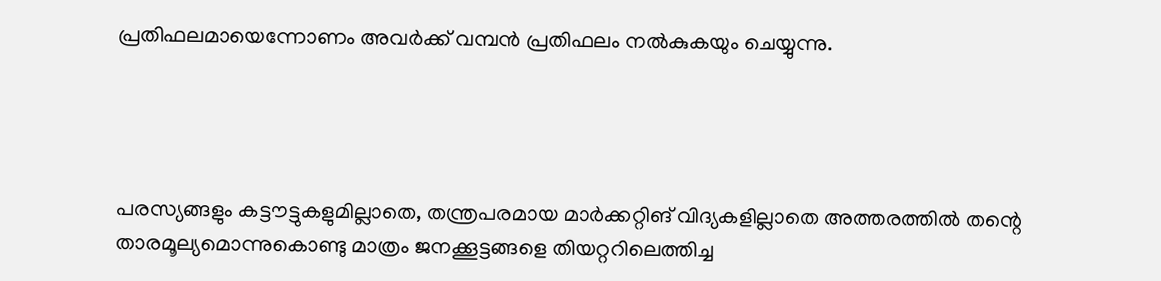പ്രതിഫലമായെന്നോണം അവര്‍ക്ക് വമ്പന്‍ പ്രതിഫലം നല്‍കുകയും ചെയ്യുന്നു.




പരസ്യങ്ങളും കട്ടൗട്ടുകളുമില്ലാതെ, തന്ത്രപരമായ മാര്‍ക്കറ്റിങ് വിദ്യകളില്ലാതെ അത്തരത്തില്‍ തന്റെ താരമൂല്യമൊന്നുകൊണ്ടു മാത്രം ജനക്കൂട്ടങ്ങളെ തിയറ്ററിലെത്തിച്ച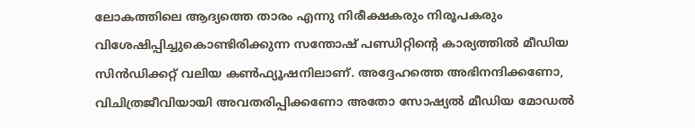ലോകത്തിലെ ആദ്യത്തെ താരം എന്നു നിരീക്ഷകരും നിരൂപകരും വിശേഷിപ്പിച്ചുകൊണ്ടിരിക്കുന്ന സന്തോഷ് പണ്ഡിറ്റിന്റെ കാര്യത്തില്‍ മീഡിയ സിന്‍ഡിക്കറ്റ് വലിയ കണ്‍ഫ്യൂഷനിലാണ്. അദ്ദേഹത്തെ അഭിനന്ദിക്കണോ, വിചിത്രജീവിയായി അവതരിപ്പിക്കണോ അതോ സോഷ്യല്‍ മീഡിയ മോഡല്‍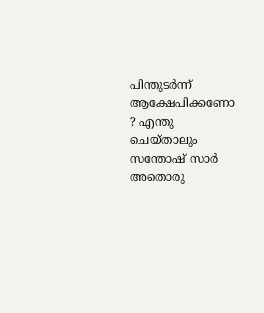പിന്തുടര്‍ന്ന് ആക്ഷേപിക്കണോ ? എന്തു ചെയ്താലും സന്തോഷ് സാര്‍ അതൊരു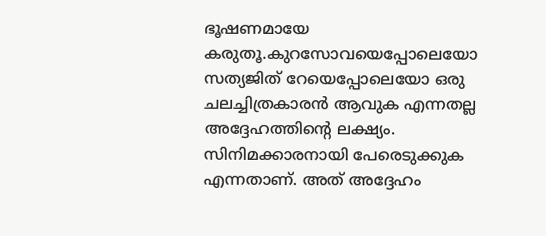ഭൂഷണമായേ കരുതൂ.കുറസോവയെപ്പോലെയോ സത്യജിത് റേയെപ്പോലെയോ ഒരു ചലച്ചിത്രകാരന്‍ ആവുക എന്നതല്ല അദ്ദേഹത്തിന്റെ ലക്ഷ്യം. സിനിമക്കാരനായി പേരെടുക്കുക എന്നതാണ്. അത് അദ്ദേഹം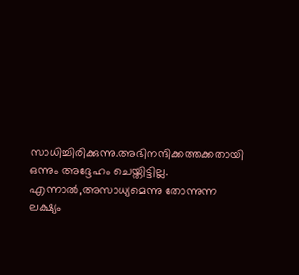സാധിച്ചിരിക്കുന്നു.അഭിനന്ദിക്കത്തക്കതായി ഒന്നും അദ്ദേഹം ചെയ്തിട്ടില്ല. എന്നാല്‍,അസാധ്യമെന്നു തോന്നുന്ന ലക്ഷ്യം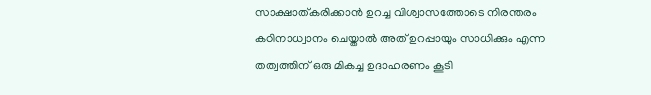സാക്ഷാത്കരിക്കാന്‍ ഉറച്ച വിശ്വാസത്തോടെ നിരന്തരം കഠിനാധ്വാനം ചെയ്താല്‍ അത് ഉറപ്പായും സാധിക്കും എന്ന തത്വത്തിന് ഒരു മികച്ച ഉദാഹരണം കൂടി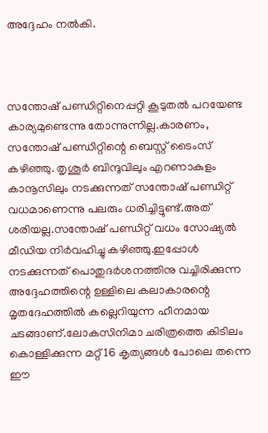അദ്ദേഹം നല്‍കി.



സന്തോഷ് പണ്ഡിറ്റിനെപ്പറ്റി കൂടുതല്‍ പറയേണ്ട കാര്യമുണ്ടെന്നു തോന്നുന്നില്ല.കാരണം, സന്തോഷ് പണ്ഡിറ്റിന്റെ ബെസ്റ്റ് ടൈംസ് കഴിഞ്ഞു. തൃശൂര്‍ ബിന്ദുവിലും എറണാകുളം കാനൂസിലും നടക്കുന്നത് സന്തോഷ് പണ്ഡിറ്റ് വധമാണെന്നു പലരും ധരിച്ചിട്ടുണ്ട്.അത് ശരിയല്ല.സന്തോഷ് പണ്ഡിറ്റ് വധം സോഷ്യല്‍ മീഡിയ നിര്‍വഹിച്ചു കഴിഞ്ഞു.ഇപ്പോള്‍ നടക്കുന്നത് പൊതുദര്‍ശനത്തിനു വച്ചിരിക്കുന്ന അദ്ദേഹത്തിന്റെ ഉള്ളിലെ കലാകാരന്റെ മൃതദേഹത്തില്‍ കല്ലെറിയുന്ന ഹീനമായ ചടങ്ങാണ്.ലോകസിനിമാ ചരിത്രത്തെ കിടിലം കൊള്ളിക്കുന്ന മറ്റ് 16 കൃത്യങ്ങള്‍ പോലെ തന്നെ ഈ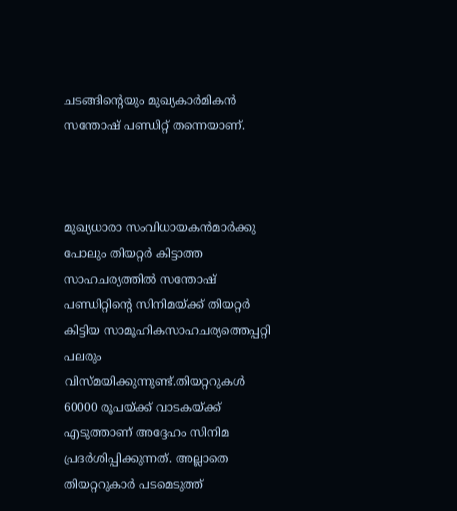ചടങ്ങിന്റെയും മുഖ്യകാര്‍മികന്‍ സന്തോഷ് പണ്ഡിറ്റ് തന്നെയാണ്.



മുഖ്യധാരാ സംവിധായകന്‍മാര്‍ക്കു പോലും തിയറ്റര്‍ കിട്ടാത്ത സാഹചര്യത്തില്‍ സന്തോഷ് പണ്ഡിറ്റിന്റെ സിനിമയ്‍ക്ക് തിയറ്റര്‍ കിട്ടിയ സാമൂഹികസാഹചര്യത്തെപ്പറ്റി പലരും വിസ്മയിക്കുന്നുണ്ട്.തിയറ്ററുകള്‍ 60000 രൂപയ്‍ക്ക് വാടകയ്‍ക്ക് എടുത്താണ് അദ്ദേഹം സിനിമ പ്രദര്‍ശിപ്പിക്കുന്നത്. അല്ലാതെ തിയറ്ററുകാര്‍ പടമെടുത്ത്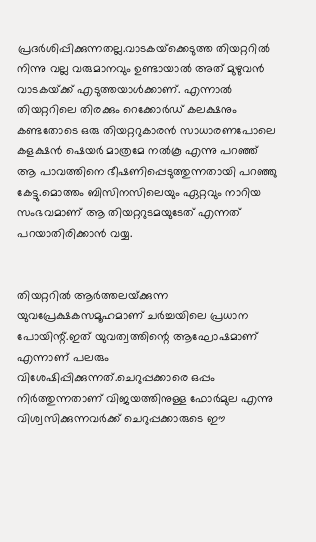പ്രദര്‍ശിപ്പിക്കുന്നതല്ല.വാടകയ്‍ക്കെടുത്ത തിയറ്ററില്‍ നിന്നു വല്ല വരുമാനവും ഉണ്ടായാല്‍ അത് മുഴുവന്‍ വാടകയ്‍ക്ക് എടുത്തയാള്‍ക്കാണ്. എന്നാല്‍ തിയറ്ററിലെ തിരക്കും റെക്കോര്‍ഡ് കലക്ഷനും കണ്ടതോടെ ഒരു തിയറ്ററുകാരന്‍ സാധാരണപോലെ കളക്ഷന്‍ ഷെയര്‍ മാത്രമേ നല്‍കൂ എന്നു പറഞ്ഞ് ആ പാവത്തിനെ ഭീഷണിപ്പെടുത്തുന്നതായി പറഞ്ഞു കേട്ടു.മൊത്തം ബിസിനസിലെയും ഏറ്റവും നാറിയ സംഭവമാണ് ആ തിയറ്ററുടമയുടേത് എന്നത് പറയാതിരിക്കാന്‍ വയ്യ.


തിയറ്ററില്‍ ആര്‍ത്തലയ്‍ക്കുന്ന യുവപ്രേക്ഷകസമൂഹമാണ് ചര്‍ച്ചയിലെ പ്രധാന പോയിന്റ്.ഇത് യുവത്വത്തിന്റെ ആഘോഷമാണ് എന്നാണ് പലരും വിശേഷിപ്പിക്കുന്നത്.ചെറുപ്പക്കാരെ ഒപ്പം നിര്‍ത്തുന്നതാണ് വിജയത്തിനുള്ള ഫോര്‍മുല എന്നു വിശ്വസിക്കുന്നവര്‍ക്ക് ചെറുപ്പക്കാരുടെ ഈ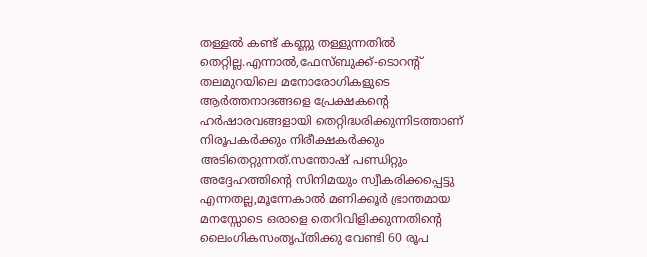തള്ളല്‍ കണ്ട് കണ്ണു തള്ളുന്നതില്‍ തെറ്റില്ല.എന്നാല്‍,ഫേസ്‍ബുക്ക്-ടൊറന്റ് തലമുറയിലെ മനോരോഗികളുടെ ആര്‍ത്തനാദങ്ങളെ പ്രേക്ഷകന്റെ ഹര്‍ഷാരവങ്ങളായി തെറ്റിദ്ധരിക്കുന്നിടത്താണ് നിരൂപകര്‍ക്കും നിരീക്ഷകര്‍ക്കും അടിതെറ്റുന്നത്.സന്തോഷ് പണ്ഡിറ്റും അദ്ദേഹത്തിന്റെ സിനിമയും സ്വീകരിക്കപ്പെട്ടു എന്നതല്ല,മൂന്നേകാല്‍ മണിക്കൂര്‍ ഭ്രാന്തമായ മനസ്സോടെ ഒരാളെ തെറിവിളിക്കുന്നതിന്റെ ലൈംഗികസംതൃപ്തിക്കു വേണ്ടി 60 രൂപ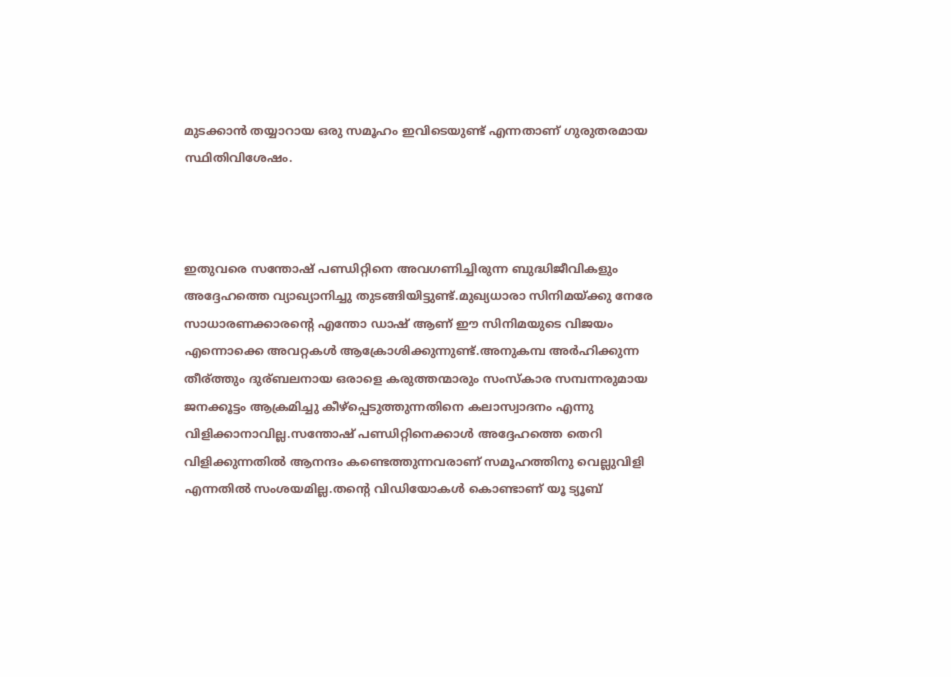മുടക്കാന്‍ തയ്യാറായ ഒരു സമൂഹം ഇവിടെയുണ്ട് എന്നതാണ് ഗുരുതരമായ സ്ഥിതിവിശേഷം.



ഇതുവരെ സന്തോഷ് പണ്ഡിറ്റിനെ അവഗണിച്ചിരുന്ന ബുദ്ധിജീവികളും അദ്ദേഹത്തെ വ്യാഖ്യാനിച്ചു തുടങ്ങിയിട്ടുണ്ട്.മുഖ്യധാരാ സിനിമയ്‍ക്കു നേരേ സാധാരണക്കാരന്റെ എന്തോ ഡാഷ് ആണ് ഈ സിനിമയുടെ വിജയം എന്നൊക്കെ അവറ്റകള്‍ ആക്രോശിക്കുന്നുണ്ട്.അനുകമ്പ അര്‍ഹിക്കുന്ന തീര്ത്തും ദുര്ബലനായ ഒരാളെ കരുത്തന്മാരും സംസ്‍കാര സമ്പന്നരുമായ ജനക്കൂട്ടം ആക്രമിച്ചു കീഴ്‍പ്പെടുത്തുന്നതിനെ കലാസ്വാദനം എന്നു വിളിക്കാനാവില്ല.സന്തോഷ് പണ്ഡിറ്റിനെക്കാള്‍ അദ്ദേഹത്തെ തെറി വിളിക്കുന്നതില്‍ ആനന്ദം കണ്ടെത്തുന്നവരാണ് സമൂഹത്തിനു വെല്ലുവിളി എന്നതില്‍ സംശയമില്ല.തന്റെ വിഡിയോകള്‍ കൊണ്ടാണ് യൂ ട്യൂബ്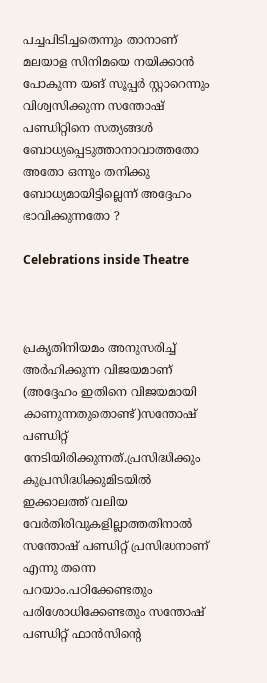പച്ചപിടിച്ചതെന്നും താനാണ് മലയാള സിനിമയെ നയിക്കാന്‍ പോകുന്ന യങ് സൂപ്പര്‍ സ്റ്റാറെന്നും വിശ്വസിക്കുന്ന സന്തോഷ് പണ്ഡിറ്റിനെ സത്യങ്ങള്‍ ബോധ്യപ്പെടുത്താനാവാത്തതോ അതോ ഒന്നും തനിക്കു ബോധ്യമായിട്ടില്ലെന്ന് അദ്ദേഹം ഭാവിക്കുന്നതോ ?

Celebrations inside Theatre



പ്രകൃതിനിയമം അനുസരിച്ച് അര്‍ഹിക്കുന്ന വിജയമാണ് (അദ്ദേഹം ഇതിനെ വിജയമായി കാണുന്നതുതൊണ്ട്)സന്തോഷ് പണ്ഡിറ്റ് നേടിയിരിക്കുന്നത്.പ്രസിദ്ധിക്കും കുപ്രസിദ്ധിക്കുമിടയില്‍ ഇക്കാലത്ത് വലിയ വേര്‍തിരിവുകളില്ലാത്തതിനാല്‍ സന്തോഷ് പണ്ഡിറ്റ് പ്രസിദ്ധനാണ് എന്നു തന്നെ പറയാം.പഠിക്കേണ്ടതും പരിശോധിക്കേണ്ടതും സന്തോഷ് പണ്ഡിറ്റ് ഫാന്‍സിന്റെ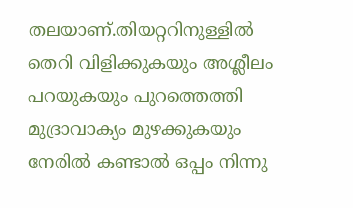തലയാണ്.തിയറ്ററിനുള്ളില്‍ തെറി വിളിക്കുകയും അശ്ലീലം പറയുകയും പുറത്തെത്തി മുദ്രാവാക്യം മുഴക്കുകയും നേരില്‍ കണ്ടാല്‍ ഒപ്പം നിന്നു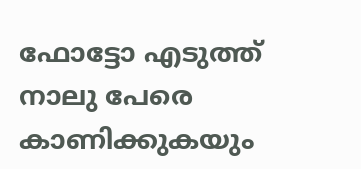ഫോട്ടോ എടുത്ത് നാലു പേരെ കാണിക്കുകയും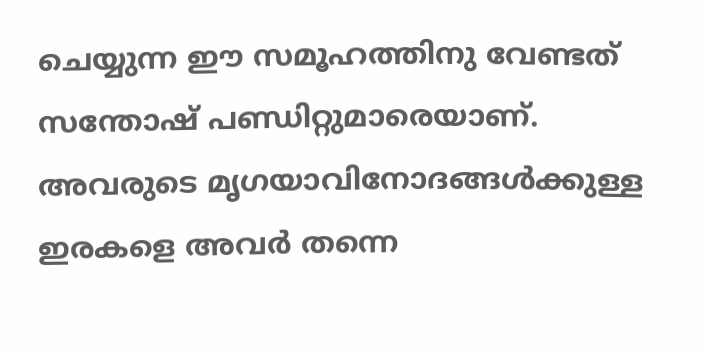ചെയ്യുന്ന ഈ സമൂഹത്തിനു വേണ്ടത് സന്തോഷ് പണ്ഡിറ്റുമാരെയാണ്. അവരുടെ മൃഗയാവിനോദങ്ങള്‍ക്കുള്ള ഇരകളെ അവര്‍ തന്നെ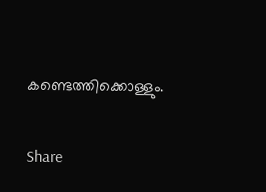കണ്ടെത്തിക്കൊള്ളും.

Share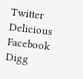Twitter Delicious Facebook Digg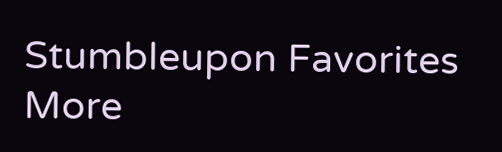Stumbleupon Favorites More